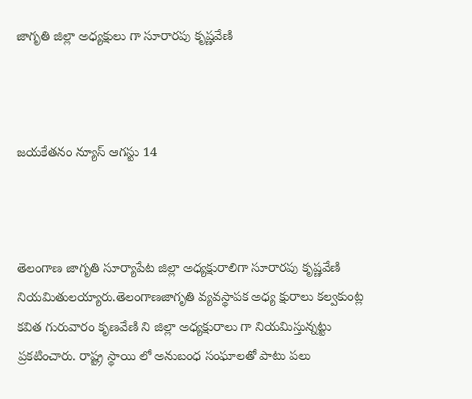జాగృతి జిల్లా అధ్యక్షులు గా సూరారపు కృష్ణవేణి



జయకేతనం న్యూస్ ఆగస్టు 14



తెలంగాణ జాగృతి సూర్యాపేట జిల్లా అధ్యక్షురాలిగా సూరారపు కృష్ణవేణి నియమితులయ్యారు.తెలంగాణజాగృతి వ్యవస్థాపక అధ్య క్షురాలు కల్వకుంట్ల కవిత గురువారం కృణవేణి ని జిల్లా అధ్యక్షురాలు గా నియమిస్తున్నట్టు ప్రకటించారు. రాష్ట్ర స్థాయి లో అనుబంధ సంఘాలతో పాటు పలు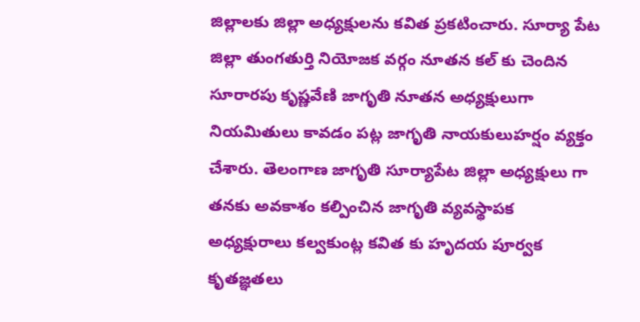జిల్లాలకు జిల్లా అధ్యక్షులను కవిత ప్రకటించారు. సూర్యా పేట జిల్లా తుంగతుర్తి నియోజక వర్గం నూతన కల్ కు చెందిన సూరారపు కృష్ణవేణి జాగృతి నూతన అధ్యక్షులుగా నియమితులు కావడం పట్ల జాగృతి నాయకులుహర్షం వ్యక్తం చేశారు. తెలంగాణ జాగృతి సూర్యాపేట జిల్లా అధ్యక్షులు గా తనకు అవకాశం కల్పించిన జాగృతి వ్యవస్థాపక అధ్యక్షురాలు కల్వకుంట్ల కవిత కు హృదయ పూర్వక కృతజ్ఞతలు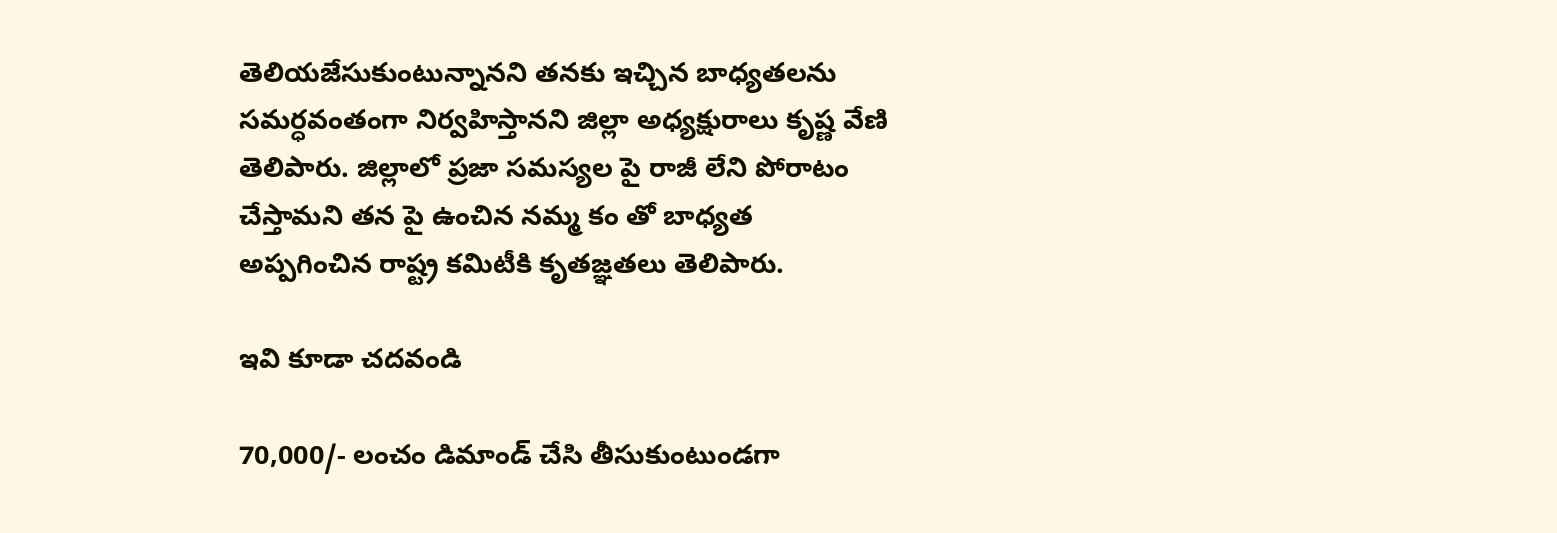తెలియజేసుకుంటున్నానని తనకు ఇచ్చిన బాధ్యతలను సమర్ధవంతంగా నిర్వహిస్తానని జిల్లా అధ్యక్షురాలు కృష్ణ వేణి తెలిపారు. జిల్లాలో ప్రజా సమస్యల పై రాజీ లేని పోరాటం చేస్తామని తన పై ఉంచిన నమ్మ కం తో బాధ్యత అప్పగించిన రాష్ట్ర కమిటీకి కృతజ్ఞతలు తెలిపారు.

ఇవి కూడా చదవండి

70,000/- లంచం డిమాండ్ చేసి తీసుకుంటుండగా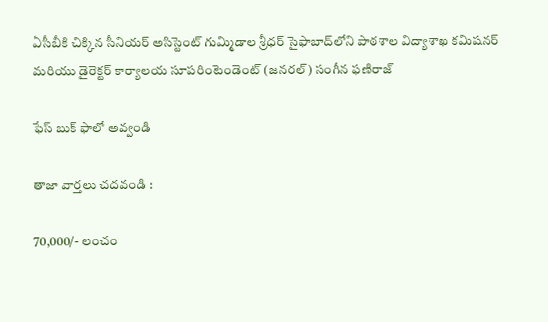ఏసీబీకి చిక్కిన సీనియర్ అసిస్టెంట్ గుమ్మిడాల శ్రీధర్ సైఫాబాద్‌లోని పాఠశాల విద్యాశాఖ కమిషనర్ మరియు డైరెక్టర్ కార్యాలయ సూపరింటెండెంట్ (జనరల్) సంగీన ఫణిరాజ్

ఫేస్ బుక్ ఫాలో అవ్వండి

తాజా వార్తలు చదవండి :

70,000/- లంచం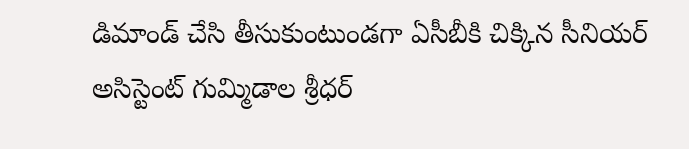డిమాండ్ చేసి తీసుకుంటుండగా ఏసీబీకి చిక్కిన సీనియర్ అసిస్టెంట్ గుమ్మిడాల శ్రీధర్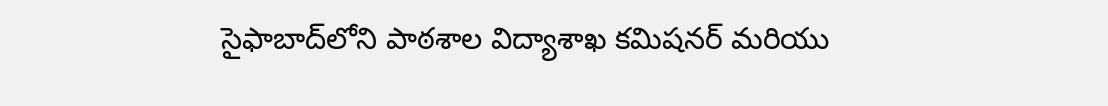సైఫాబాద్‌లోని పాఠశాల విద్యాశాఖ కమిషనర్ మరియు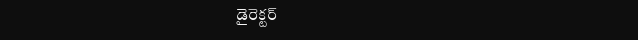డైరెక్టర్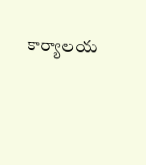కార్యాలయ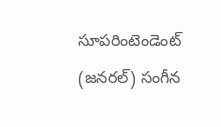సూపరింటెండెంట్ (జనరల్) సంగీన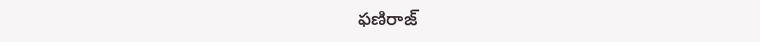ఫణిరాజ్